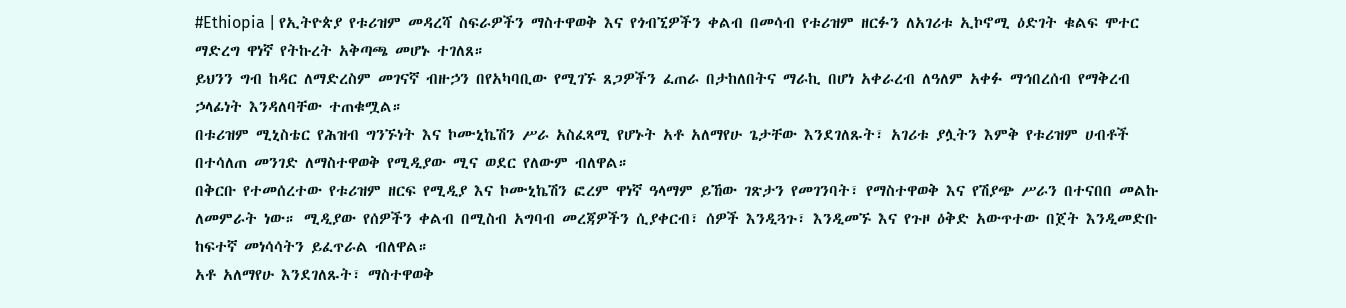#Ethiopia | የኢትዮጵያ የቱሪዝም መዳረሻ ስፍራዎችን ማስተዋወቅ እና የጎብኚዎችን ቀልብ በመሳብ የቱሪዝም ዘርፉን ለአገሪቱ ኢኮኖሚ ዕድገት ቁልፍ ሞተር ማድረግ ዋነኛ የትኩረት አቅጣጫ መሆኑ ተገለጸ።
ይህንን ግብ ከዳር ለማድረስም መገናኛ ብዙኃን በየአካባቢው የሚገኙ ጸጋዎችን ፈጠራ በታከለበትና ማራኪ በሆነ አቀራረብ ለዓለም አቀፉ ማኅበረሰብ የማቅረብ ኃላፊነት እንዳለባቸው ተጠቁሟል።
በቱሪዝም ሚኒስቴር የሕዝብ ግንኙነት እና ኮሙኒኬሽን ሥራ አስፈጻሚ የሆኑት አቶ አለማየሁ ጌታቸው እንደገለጹት፣ አገሪቱ ያሏትን እምቅ የቱሪዝም ሀብቶች በተሳለጠ መንገድ ለማስተዋወቅ የሚዲያው ሚና ወደር የለውም ብለዋል።
በቅርቡ የተመሰረተው የቱሪዝም ዘርፍ የሚዲያ እና ኮሙኒኬሽን ፎረም ዋነኛ ዓላማም ይኸው ገጽታን የመገንባት፣ የማስተዋወቅ እና የሽያጭ ሥራን በተናበበ መልኩ ለመምራት ነው። ሚዲያው የሰዎችን ቀልብ በሚስብ አግባብ መረጃዎችን ሲያቀርብ፣ ሰዎች እንዲጓጉ፣ እንዲመኙ እና የጉዞ ዕቅድ አውጥተው በጀት እንዲመድቡ ከፍተኛ መነሳሳትን ይፈጥራል ብለዋል።
አቶ አለማየሁ እንደገለጹት፣ ማስተዋወቅ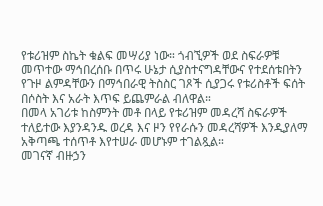የቱሪዝም ስኬት ቁልፍ መሣሪያ ነው። ጎብኚዎች ወደ ስፍራዎቹ መጥተው ማኅበረሰቡ በጥሩ ሁኔታ ሲያስተናግዳቸውና የተደሰቱበትን የጉዞ ልምዳቸውን በማኅበራዊ ትስስር ገጾች ሲያጋሩ የቱሪስቶች ፍሰት በሶስት እና አራት እጥፍ ይጨምራል ብለዋል።
በመላ አገሪቱ ከስምንት መቶ በላይ የቱሪዝም መዳረሻ ስፍራዎች ተለይተው እያንዳንዱ ወረዳ እና ዞን የየራሱን መዳረሻዎች እንዲያለማ አቅጣጫ ተሰጥቶ እየተሠራ መሆኑም ተገልጿል።
መገናኛ ብዙኃን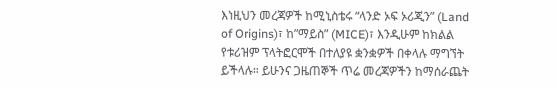እነዚህን መረጃዎች ከሚኒስቴሩ “ላንድ ኦፍ ኦሪጂን” (Land of Origins)፣ ከ”ማይስ” (MICE)፣ እንዲሁም ከክልል የቱሪዝም ፕላትፎርሞች በተለያዩ ቋንቋዎች በቀላሉ ማግኘት ይችላሉ። ይሁንና ጋዜጠኞች ጥሬ መረጃዎችን ከማሰራጨት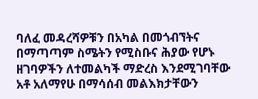ባለፈ መዳረሻዎቹን በአካል በመጎብኘትና በማጣጣም ስሜትን የሚስቡና ሕያው የሆኑ ዘገባዎችን ለተመልካች ማድረስ እንደሚገባቸው አቶ አለማየሁ በማሳሰብ መልእክታቸውን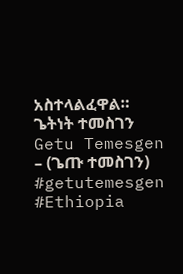አስተላልፈዋል።
ጌትነት ተመስገን
Getu Temesgen – (ጌጡ ተመስገን)
#getutemesgen
#Ethiopia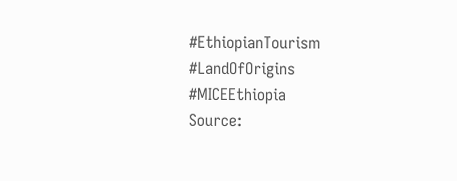#EthiopianTourism #LandOfOrigins
#MICEEthiopia
Source: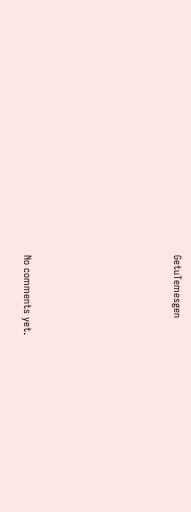GetuTemesgen









No comments yet.